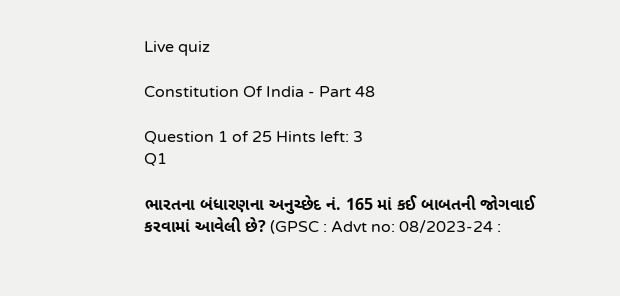Live quiz

Constitution Of India - Part 48

Question 1 of 25 Hints left: 3
Q1

ભારતના બંધારણના અનુચ્છેદ નં. 165 માં કઈ બાબતની જોગવાઈ કરવામાં આવેલી છે? (GPSC : Advt no: 08/2023-24 :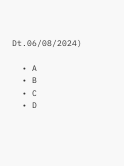Dt.06/08/2024)

  • A
  • B
  • C
  • D